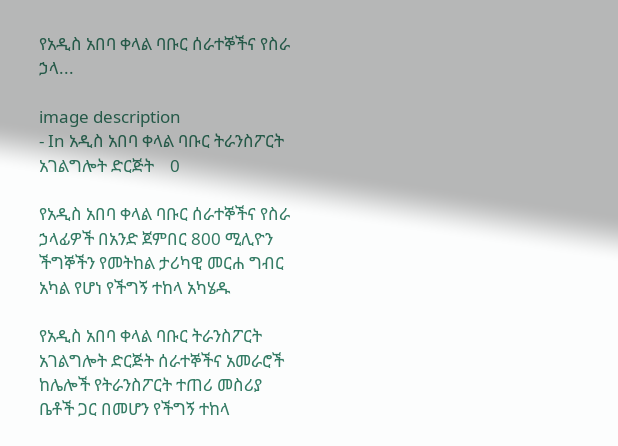የአዲስ አበባ ቀላል ባቡር ሰራተኞችና የስራ ኃላ...

image description
- In አዲስ አበባ ቀላል ባቡር ትራንስፖርት አገልግሎት ድርጅት    0

የአዲስ አበባ ቀላል ባቡር ሰራተኞችና የስራ ኃላፊዎች በአንድ ጀምበር 800 ሚሊዮን ችግኞችን የመትከል ታሪካዊ መርሐ ግብር አካል የሆነ የችግኝ ተከላ አካሄዱ

የአዲስ አበባ ቀላል ባቡር ትራንስፖርት አገልግሎት ድርጅት ሰራተኞችና አመራሮች ከሌሎች የትራንስፖርት ተጠሪ መስሪያ ቤቶች ጋር በመሆን የችግኝ ተከላ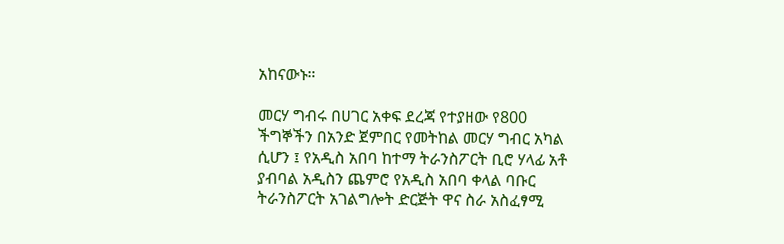አከናውኑ።

መርሃ ግብሩ በሀገር አቀፍ ደረጃ የተያዘው የ800 ችግኞችን በአንድ ጀምበር የመትከል መርሃ ግብር አካል ሲሆን ፤ የአዲስ አበባ ከተማ ትራንስፖርት ቢሮ ሃላፊ አቶ ያብባል አዲስን ጨምሮ የአዲስ አበባ ቀላል ባቡር ትራንስፖርት አገልግሎት ድርጅት ዋና ስራ አስፈፃሚ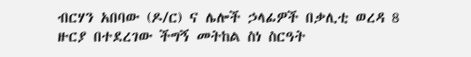ብርሃን አበባው (ዶ/ር) ና ሌሎች ኃላፊዎች በቃሊቲ ወረዳ 8 ዙርያ በተደረገው ችግኝ መትከል ስነ ስርዓት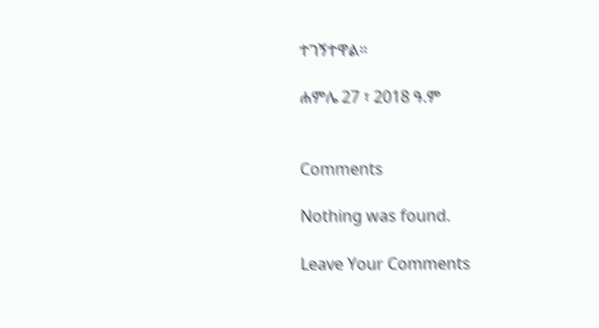ተገኝተዋል።

ሐምሌ 27 ፣ 2018 ዓ.ም


Comments

Nothing was found.

Leave Your Comments